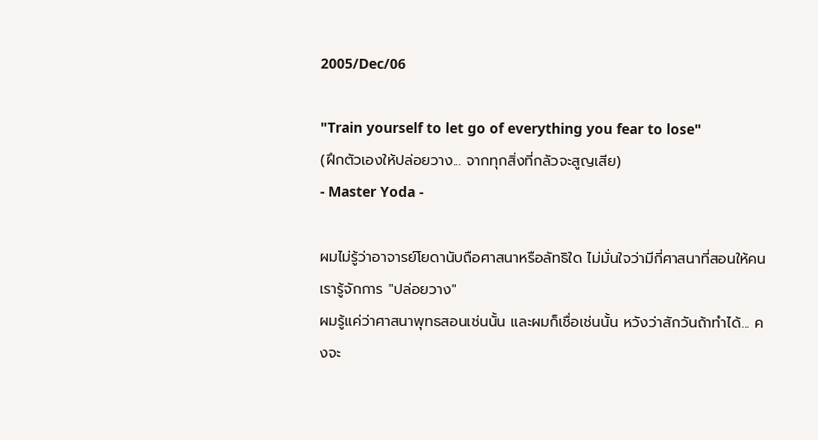2005/Dec/06

"Train yourself to let go of everything you fear to lose"
(ฝึกตัวเองให้ปล่อยวาง... จากทุกสิ่งที่กลัวจะสูญเสีย)
- Master Yoda -

ผมไม่รู้ว่าอาจารย์โยดานับถือศาสนาหรือลัทธิใด ไม่มั่นใจว่ามีกี่ศาสนาที่สอนให้คนเรารู้จักการ "ปล่อยวาง"
ผมรู้แค่ว่าศาสนาพุทธสอนเช่นนั้น และผมก็เชื่อเช่นนั้น หวังว่าสักวันถ้าทำได้... คงจะ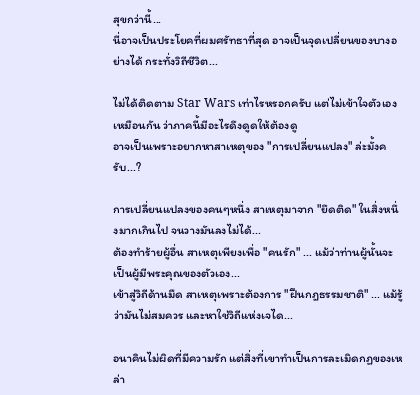สุขกว่านี้...
นี่อาจเป็นประโยคที่ผมศรัทธาที่สุด อาจเป็นจุดเปลี่ยนของบางอย่างได้ กระทั่งวิถีชีวิต...

ไม่ได้ติดตาม Star Wars เท่าไรหรอกครับ แต่ไม่เข้าใจตัวเองเหมือนกัน ว่าภาคนี้มีอะไรดึงดูดให้ต้องดู
อาจเป็นเพราะอยากหาสาเหตุของ "การเปลี่ยนแปลง" ล่ะมั้งครับ...?

การเปลี่ยนแปลงของคนๆหนึ่ง สาเหตุมาจาก "ยึดติด" ในสิ่งหนึ่งมากเกินไป จนวางมันลงไม่ได้...
ต้องทำร้ายผู้อื่น สาเหตุเพียงเพื่อ "คนรัก" ... แม้ว่าท่านผู้นั้นจะเป็นผู้มีพระคุณของตัวเอง...
เข้าสู่วิถีด้านมืด สาเหตุเพราะต้องการ "ฝืนกฎธรรมชาติ" ... แม้รู้ว่ามันไม่สมควร และหาใช่วิถีแห่งเจได...

อนาคินไม่ผิดที่มีความรัก แต่สิ่งที่เขาทำเป็นการละเมิดกฏของเหล่า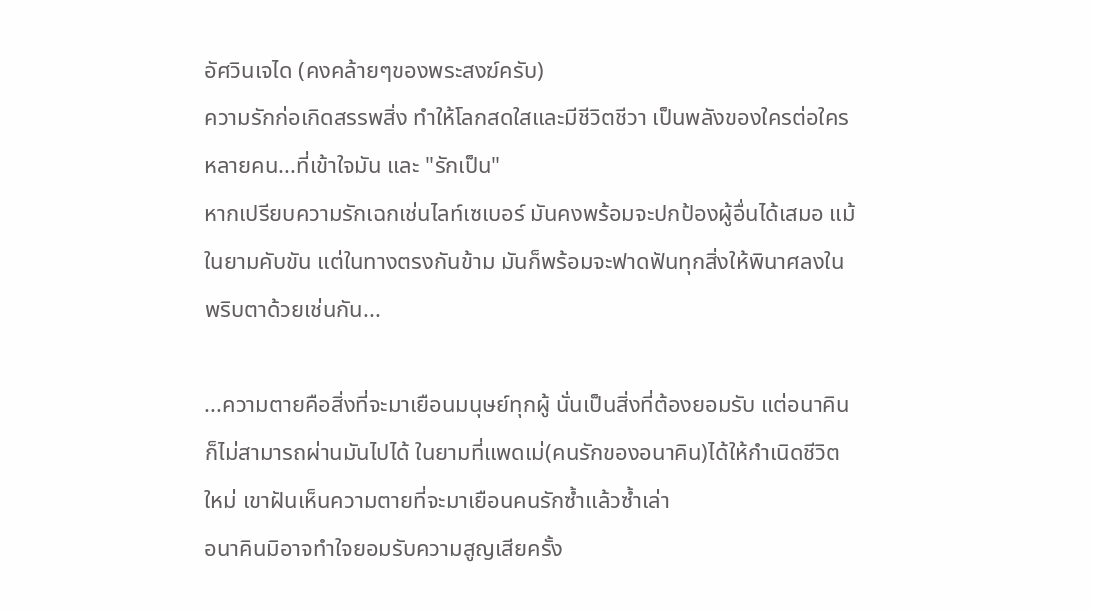อัศวินเจได (คงคล้ายๆของพระสงฆ์ครับ)
ความรักก่อเกิดสรรพสิ่ง ทำให้โลกสดใสและมีชีวิตชีวา เป็นพลังของใครต่อใครหลายคน...ที่เข้าใจมัน และ "รักเป็น"
หากเปรียบความรักเฉกเช่นไลท์เซเบอร์ มันคงพร้อมจะปกป้องผู้อื่นได้เสมอ แม้ในยามคับขัน แต่ในทางตรงกันข้าม มันก็พร้อมจะฟาดฟันทุกสิ่งให้พินาศลงในพริบตาด้วยเช่นกัน...

...ความตายคือสิ่งที่จะมาเยือนมนุษย์ทุกผู้ นั่นเป็นสิ่งที่ต้องยอมรับ แต่อนาคินก็ไม่สามารถผ่านมันไปได้ ในยามที่แพดเม่(คนรักของอนาคิน)ได้ให้กำเนิดชีวิตใหม่ เขาฝันเห็นความตายที่จะมาเยือนคนรักซ้ำแล้วซ้ำเล่า
อนาคินมิอาจทำใจยอมรับความสูญเสียครั้ง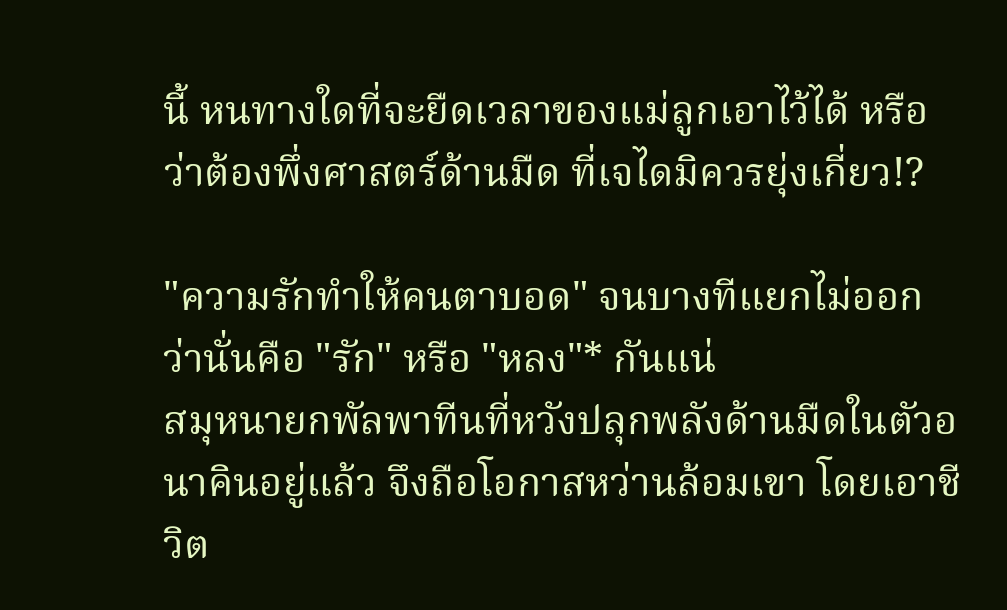นี้ หนทางใดที่จะยืดเวลาของแม่ลูกเอาไว้ได้ หรือว่าต้องพึ่งศาสตร์ด้านมืด ที่เจไดมิควรยุ่งเกี่ยว!?

"ความรักทำให้คนตาบอด" จนบางทีแยกไม่ออกว่านั่นคือ "รัก" หรือ "หลง"* กันแน่
สมุหนายกพัลพาทีนที่หวังปลุกพลังด้านมืดในตัวอนาคินอยู่แล้ว จึงถือโอกาสหว่านล้อมเขา โดยเอาชีวิต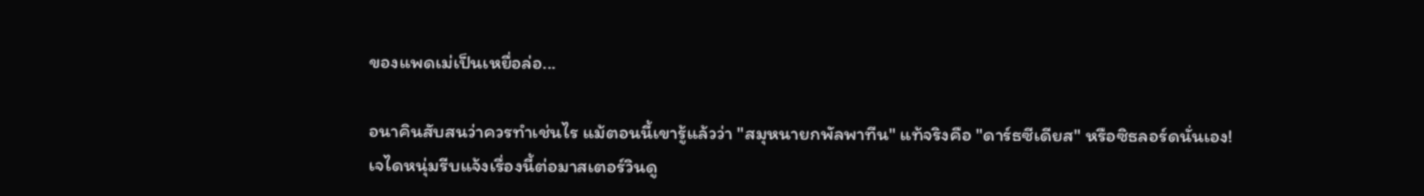ของแพดเม่เป็นเหยื่อล่อ...

อนาคินสับสนว่าควรทำเช่นไร แม้ตอนนี้เขารู้แล้วว่า "สมุหนายกพัลพาทีน" แท้จริงคือ "ดาร์ธซีเดียส" หรือซิธลอร์ดนั่นเอง!
เจไดหนุ่มรีบแจ้งเรื่องนี้ต่อมาสเตอร์วินดู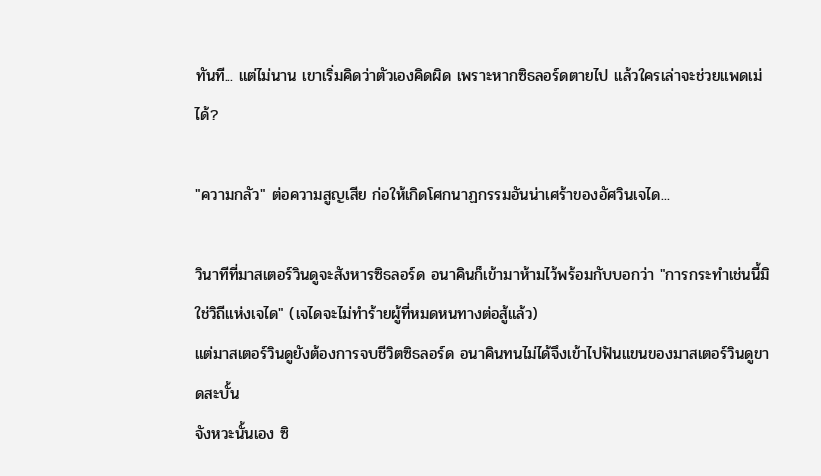ทันที... แต่ไม่นาน เขาเริ่มคิดว่าตัวเองคิดผิด เพราะหากซิธลอร์ดตายไป แล้วใครเล่าจะช่วยแพดเม่ได้?

"ความกลัว" ต่อความสูญเสีย ก่อให้เกิดโศกนาฏกรรมอันน่าเศร้าของอัศวินเจได...

วินาทีที่มาสเตอร์วินดูจะสังหารซิธลอร์ด อนาคินก็เข้ามาห้ามไว้พร้อมกับบอกว่า "การกระทำเช่นนี้มิใช่วิถีแห่งเจได" (เจไดจะไม่ทำร้ายผู้ที่หมดหนทางต่อสู้แล้ว)
แต่มาสเตอร์วินดูยังต้องการจบชีวิตซิธลอร์ด อนาคินทนไม่ได้จึงเข้าไปฟันแขนของมาสเตอร์วินดูขาดสะบั้น
จังหวะนั้นเอง ซิ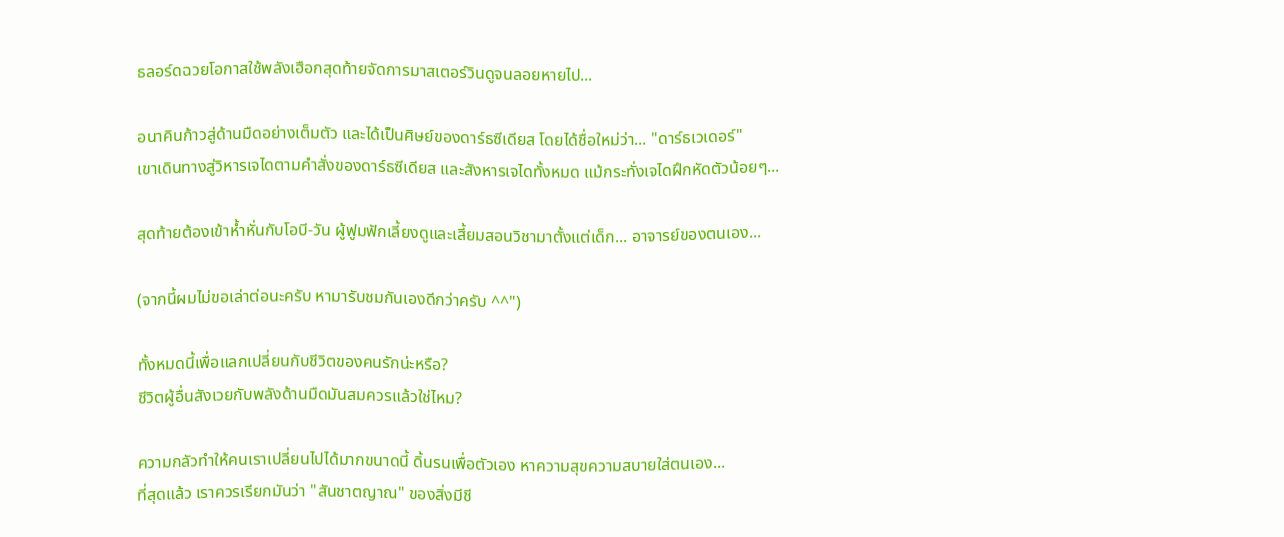ธลอร์ดฉวยโอกาสใช้พลังเฮือกสุดท้ายจัดการมาสเตอร์วินดูจนลอยหายไป...

อนาคินก้าวสู่ด้านมืดอย่างเต็มตัว และได้เป็นศิษย์ของดาร์ธซีเดียส โดยได้ชื่อใหม่ว่า... "ดาร์ธเวเดอร์"
เขาเดินทางสู่วิหารเจไดตามคำสั่งของดาร์ธซีเดียส และสังหารเจไดทั้งหมด แม้กระทั่งเจไดฝึกหัดตัวน้อยๆ...

สุดท้ายต้องเข้าห้ำหั่นกับโอบี-วัน ผู้ฟูมฟักเลี้ยงดูและเสี้ยมสอนวิชามาตั้งแต่เด็ก... อาจารย์ของตนเอง...

(จากนี้ผมไม่ขอเล่าต่อนะครับ หามารับชมกันเองดีกว่าครับ ^^")

ทั้งหมดนี้เพื่อแลกเปลี่ยนกับชีวิตของคนรักน่ะหรือ?
ชีวิตผู้อื่นสังเวยกับพลังด้านมืดมันสมควรแล้วใช่ไหม?

ความกลัวทำให้คนเราเปลี่ยนไปได้มากขนาดนี้ ดิ้นรนเพื่อตัวเอง หาความสุขความสบายใส่ตนเอง...
ที่สุดแล้ว เราควรเรียกมันว่า "สันชาตญาณ" ของสิ่งมีชี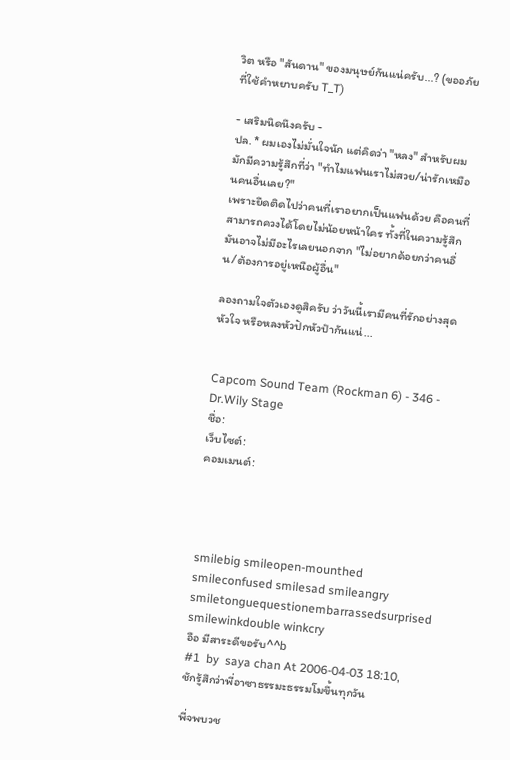วิต หรือ "สันดาน" ของมนุษย์กันแน่ครับ...? (ขออภัยที่ใช้คำหยาบครับ T_T)

- เสริมนิดนึงครับ -
ปล. * ผมเองไม่มั่นใจนัก แต่คิดว่า "หลง" สำหรับผมมักมีความรู้สึกที่ว่า "ทำไมแฟนเราไม่สวย/น่ารักเหมือนคนอื่นเลย?"
เพราะยึดติดไปว่าคนที่เราอยากเป็นแฟนด้วย คือคนที่สามารถควงได้โดยไม่น้อยหน้าใคร ทั้งที่ในความรู้สึก มันอาจไม่มีอะไรเลยนอกจาก "ไม่อยากด้อยกว่าคนอื่น/ต้องการอยู่เหนือผู้อื่น"

ลองถามใจตัวเองดูสิครับ ว่าวันนี้เรามีคนที่รักอย่างสุดหัวใจ หรือหลงหัวปักหัวปำกันแน่...


Capcom Sound Team (Rockman 6) - 346 - Dr.Wily Stage
ชื่อ:
เว็บไซต์:
คอมเมนต์:




smilebig smileopen-mounthed smileconfused smilesad smileangry smiletonguequestionembarrassedsurprised smilewinkdouble winkcry
อือ มีสาระดีขอรับ^^b
#1  by  saya chan At 2006-04-03 18:10,
ชักรู้สึกว่าพี่อาซาธรรมะธรรมโมขึ้นทุกวัน

พี่จพบวช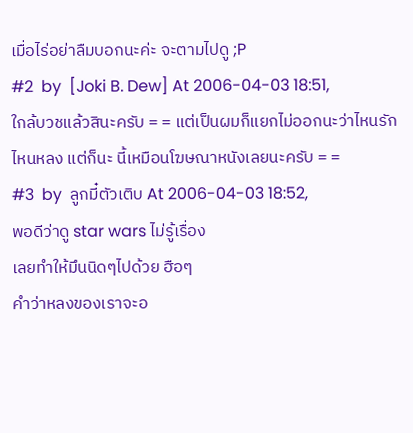เมื่อไร่อย่าลืมบอกนะค่ะ จะตามไปดู ;P
#2  by  [Joki B. Dew] At 2006-04-03 18:51,
ใกล้บวชแล้วสินะครับ = = แต่เป็นผมก็แยกไม่ออกนะว่าไหนรักไหนหลง แต่ก็นะ นี้เหมือนโฆษณาหนังเลยนะครับ = =
#3  by  ลูกมี๋ตัวเติบ At 2006-04-03 18:52,
พอดีว่าดู star wars ไม่รู้เรื่อง
เลยทำให้มึนนิดๆไปด้วย ฮือๆ
คำว่าหลงของเราจะอ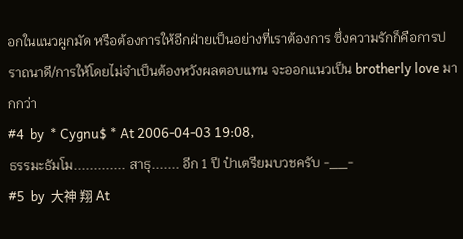อกในแนวผูกมัด หรือต้องการให้อีกฝ่ายเป็นอย่างที่เราต้องการ ซึ่งความรักก็คือการปราถนาดี/การให้โดยไม่จำเป็นต้องหวังผลตอบแทน จะออกแนวเป็น brotherly love มากกว่า
#4  by  * Cygnu$ * At 2006-04-03 19:08,
ธรรมะธัมโม............. สาธุ....... อีก 1 ปี ป๋าเตรียมบวชครับ -__-
#5  by  大神 翔 At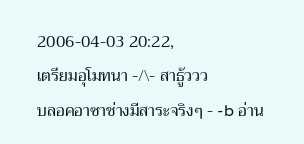2006-04-03 20:22,
เตรียมอุโมทนา -/\- สาธู้ววว
บลอคอาซาช่างมีสาระจริงๆ - -b อ่าน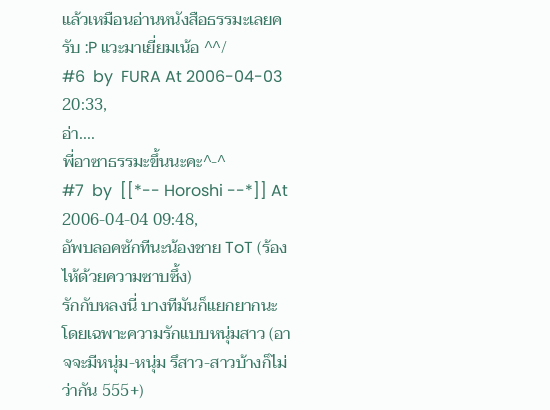แล้วเหมือนอ่านหนังสือธรรมะเลยครับ :P แวะมาเยี่ยมเน้อ ^^/
#6  by  FURA At 2006-04-03 20:33,
อ่า....
พี่อาซาธรรมะขึ้นนะคะ^-^
#7  by  [[*-- Horoshi --*]] At 2006-04-04 09:48,
อัพบลอคซักทีนะน้องชาย ToT (ร้องไห้ด้วยความซาบซึ้ง)
รักกับหลงนี่ บางทีมันก็แยกยากนะ โดยเฉพาะความรักแบบหนุ่มสาว (อาจจะมีหนุ่ม-หนุ่ม รึสาว-สาวบ้างก็ไม่ว่ากัน 555+)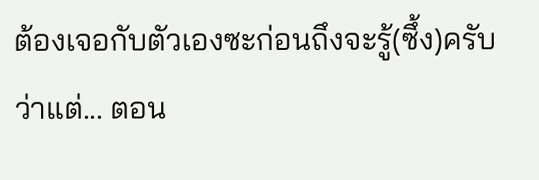ต้องเจอกับตัวเองซะก่อนถึงจะรู้(ซึ้ง)ครับ
ว่าแต่... ตอน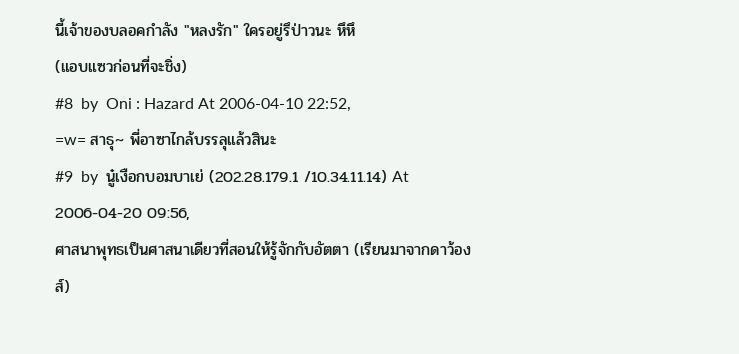นี้เจ้าของบลอคกำลัง "หลงรัก" ใครอยู่รึป่าวนะ หึหึ
(แอบแซวก่อนที่จะชิ่ง)
#8  by  Oni : Hazard At 2006-04-10 22:52,
=w= สาธุ~ พี่อาซาไกล้บรรลุแล้วสินะ
#9  by  นู๋เงือกบอมบาเย่ (202.28.179.1 /10.34.11.14) At 2006-04-20 09:56,
ศาสนาพุทธเป็นศาสนาเดียวที่สอนให้รู้จักกับอัตตา (เรียนมาจากดาว้องส์)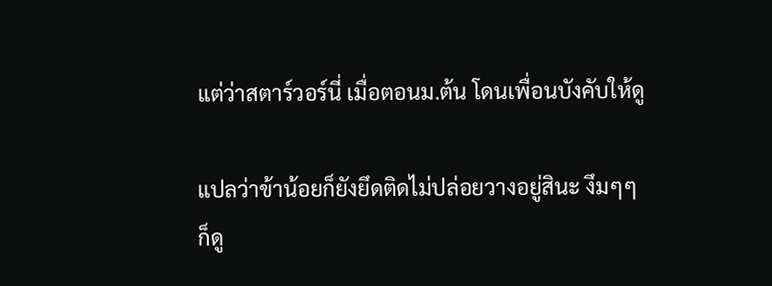แต่ว่าสตาร์วอร์นี่ เมื่อตอนม.ต้น โดนเพื่อนบังคับให้ดู

แปลว่าข้าน้อยก็ยังยึดติดไม่ปล่อยวางอยู่สินะ งึมๆๆ
ก็ดู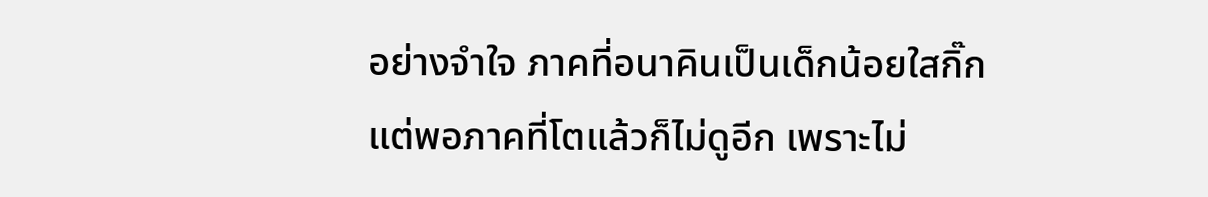อย่างจำใจ ภาคที่อนาคินเป็นเด็กน้อยใสกิ๊ก
แต่พอภาคที่โตแล้วก็ไม่ดูอีก เพราะไม่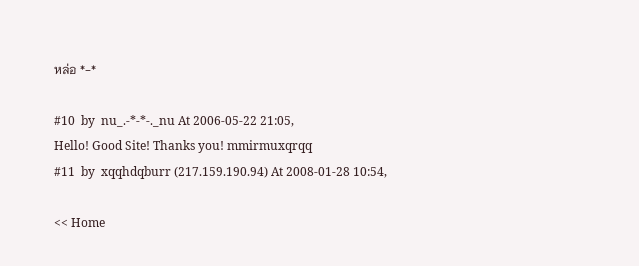หล่อ *-*

#10  by  nu_.-*-*-._nu At 2006-05-22 21:05,
Hello! Good Site! Thanks you! mmirmuxqrqq
#11  by  xqqhdqburr (217.159.190.94) At 2008-01-28 10:54,

<< Home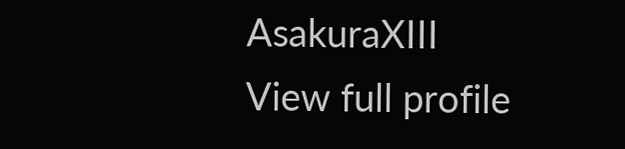AsakuraXIII
View full profile